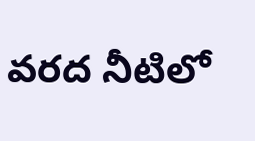వరద నీటిలో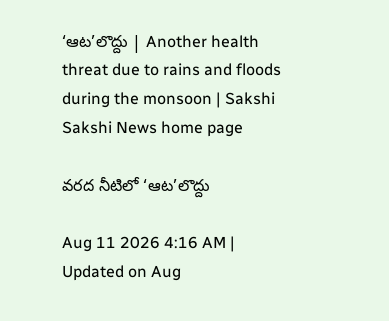‘ఆట’లొద్దు | Another health threat due to rains and floods during the monsoon | Sakshi
Sakshi News home page

వరద నీటిలో ‘ఆట’లొద్దు

Aug 11 2026 4:16 AM | Updated on Aug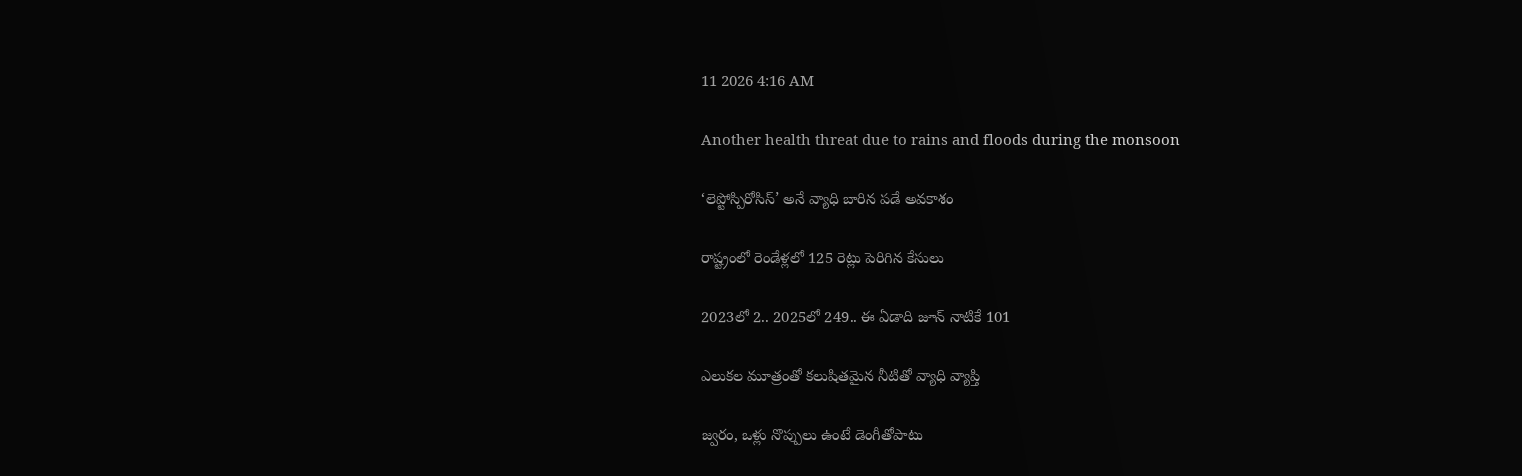11 2026 4:16 AM

Another health threat due to rains and floods during the monsoon

‘లెప్టోస్పిరోసిస్‌’ అనే వ్యాధి బారిన పడే అవకాశం

రాష్ట్రంలో రెండేళ్లలో 125 రెట్లు పెరిగిన కేసులు

2023లో 2.. 2025లో 249.. ఈ ఏడాది జూన్‌ నాటికే 101

ఎలుకల మూత్రంతో కలుషితమైన నీటితో వ్యాధి వ్యాప్తి

జ్వరం, ఒళ్లు నొప్పులు ఉంటే డెంగీతోపాటు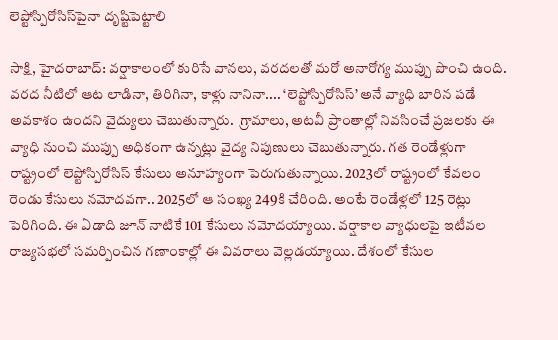లెప్టోస్పిరోసిస్‌పైనా దృష్టిపెట్టాలి

సాక్షి, హైదరాబాద్‌: వర్షాకాలంలో కురిసే వానలు, వరదలతో మరో అనారోగ్య ముప్పు పొంచి ఉంది. వరద నీటిలో ఆట లాడినా, తిరిగినా, కాళ్లు నానినా.... ‘లెప్టోస్పిరోసిస్‌’ అనే వ్యాధి బారిన పడే అవకాశం ఉందని వైద్యులు చెబుతున్నారు.  గ్రామాలు, అటవీ ప్రాంతాల్లో నివసించే ప్రజలకు ఈ వ్యాధి నుంచి ముప్పు అధికంగా ఉన్నట్లు వైద్య నిపుణులు చెబుతున్నారు. గత రెండేళ్లుగా రాష్ట్రంలో లెప్టోస్పిరోసిస్‌ కేసులు అనూహ్యంగా పెరుగుతున్నాయి. 2023లో రాష్ట్రంలో కేవలం రెండు కేసులు నమోదవగా.. 2025లో ఆ సంఖ్య 249కి చేరింది. అంటే రెండేళ్లలో 125 రెట్లు పెరిగింది. ఈ ఏడాది జూన్‌ నాటికే 101 కేసులు నమోదయ్యాయి. వర్షాకాల వ్యాధులపై ఇటీవల రాజ్యసభలో సమర్పించిన గణాంకాల్లో ఈ వివరాలు వెల్లడయ్యాయి. దేశంలో కేసుల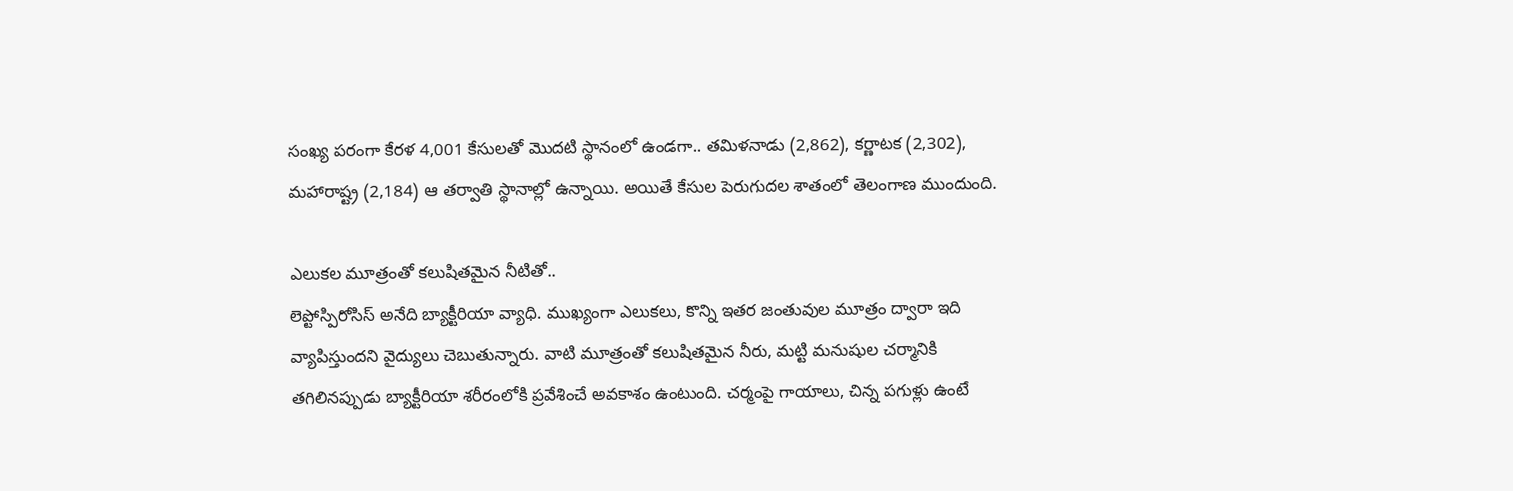సంఖ్య పరంగా కేరళ 4,001 కేసులతో మొదటి స్థానంలో ఉండగా.. తమిళనాడు (2,862), కర్ణాటక (2,302), మహారాష్ట్ర (2,184) ఆ తర్వాతి స్థానాల్లో ఉన్నాయి. అయితే కేసుల పెరుగుదల శాతంలో తెలంగాణ ముందుంది.

ఎలుకల మూత్రంతో కలుషితమైన నీటితో..
లెప్టోస్పిరోసిస్‌ అనేది బ్యాక్టీరియా వ్యాధి. ముఖ్యంగా ఎలుకలు, కొన్ని ఇతర జంతువుల మూత్రం ద్వారా ఇది వ్యాపిస్తుందని వైద్యులు చెబుతున్నారు. వాటి మూత్రంతో కలుషితమైన నీరు, మట్టి మనుషుల చర్మానికి తగిలినప్పుడు బ్యాక్టీరియా శరీరంలోకి ప్రవేశించే అవకాశం ఉంటుంది. చర్మంపై గాయాలు, చిన్న పగుళ్లు ఉంటే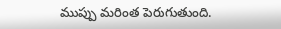ముప్పు మరింత పెరుగుతుంది.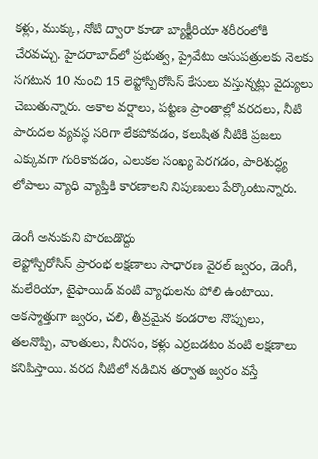కళ్లు, ముక్కు, నోటి ద్వారా కూడా బ్యాక్టీరియా శరీరంలోకి చేరవచ్చు. హైదరాబాద్‌లో ప్రభుత్వ, ప్రైవేటు ఆసుపత్రులకు నెలకు సగటున 10 నుంచి 15 లెప్టోస్పిరోసిస్‌ కేసులు వస్తున్నట్లు వైద్యులు చెబుతున్నారు. అకాల వర్షాలు, పట్టణ ప్రాంతాల్లో వరదలు, నీటి పారుదల వ్యవస్థ సరిగా లేకపోవడం, కలుషిత నీటికి ప్రజలు ఎక్కువగా గురికావడం, ఎలుకల సంఖ్య పెరగడం, పారిశుద్ధ్య లోపాలు వ్యాధి వ్యాప్తికి కారణాలని నిపుణులు పేర్కొంటున్నారు.

డెంగీ అనుకుని పొరబడొద్దు
లెప్టోస్పిరోసిస్‌ ప్రారంభ లక్షణాలు సాధారణ వైరల్‌ జ్వరం, డెంగీ, మలేరియా, టైఫాయిడ్‌ వంటి వ్యాధులను పోలి ఉంటాయి. అకస్మాత్తుగా జ్వరం, చలి, తీవ్రమైన కండరాల నొప్పులు, తలనొప్పి, వాంతులు, నీరసం, కళ్లు ఎర్రబడటం వంటి లక్షణాలు కనిపిస్తాయి. వరద నీటిలో నడిచిన తర్వాత జ్వరం వస్తే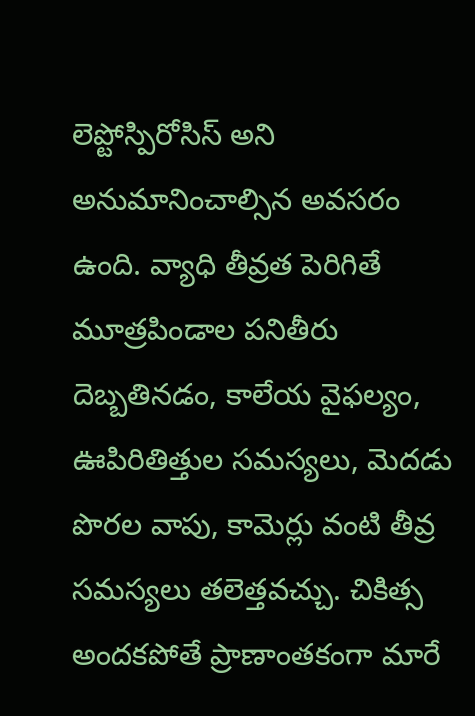లెప్టోస్పిరోసిస్‌ అని అనుమానించాల్సిన అవసరం ఉంది. వ్యాధి తీవ్రత పెరిగితే మూత్రపిండాల పనితీరు దెబ్బతినడం, కాలేయ వైఫల్యం, ఊపిరితిత్తుల సమస్యలు, మెదడు పొరల వాపు, కామెర్లు వంటి తీవ్ర సమస్యలు తలెత్తవచ్చు. చికిత్స అందకపోతే ప్రాణాంతకంగా మారే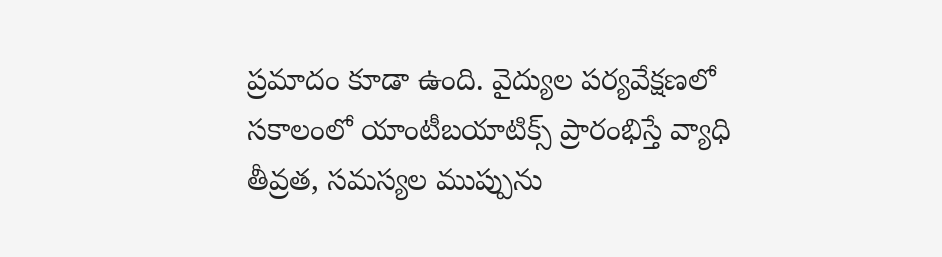ప్రమాదం కూడా ఉంది. వైద్యుల పర్యవేక్షణలో సకాలంలో యాంటీబయాటిక్స్‌ ప్రారంభిస్తే వ్యాధి తీవ్రత, సమస్యల ముప్పును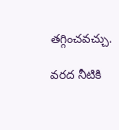తగ్గించవచ్చు.

వరద నీటికి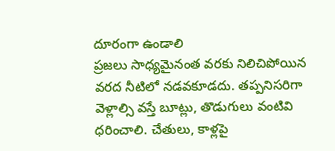దూరంగా ఉండాలి
ప్రజలు సాధ్యమైనంత వరకు నిలిచిపోయిన వరద నీటిలో నడవకూడదు. తప్పనిసరిగా వెళ్లాల్సి వస్తే బూట్లు, తొడుగులు వంటివి ధరించాలి. చేతులు, కాళ్లపై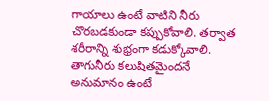గాయాలు ఉంటే వాటిని నీరు చొరబడకుండా కప్పుకోవాలి. తర్వాత శరీరాన్ని శుభ్రంగా కడుక్కోవాలి. తాగునీరు కలుషితమైందనే అనుమానం ఉంటే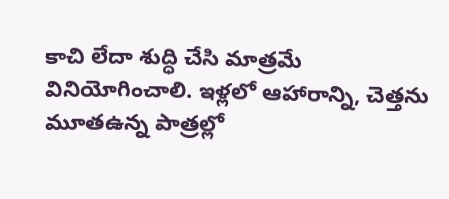కాచి లేదా శుద్ధి చేసి మాత్రమే వినియోగించాలి. ఇళ్లలో ఆహారాన్ని, చెత్తను మూతఉన్న పాత్రల్లో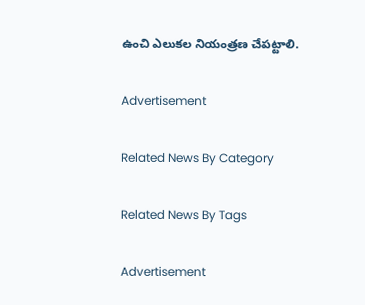ఉంచి ఎలుకల నియంత్రణ చేపట్టాలి.

Advertisement

Related News By Category

Related News By Tags

Advertisement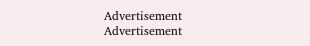Advertisement
Advertisement